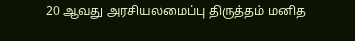20 ஆவது அரசியலமைப்பு திருத்தம் மனித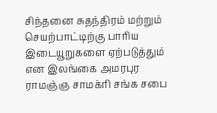சிந்தனை சுதந்திரம் மற்றும் செயற்பாட்டிற்கு பாரிய இடையூறுகளை ஏற்படுத்தும் என இலங்கை அமரபுர ராமஞ்ஞ சாமக்ரி சங்க சபை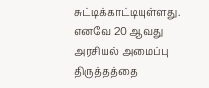சுட்டிக்காட்டியுள்ளது.
எனவே 20 ஆவது அரசியல் அமைப்பு திருத்தத்தை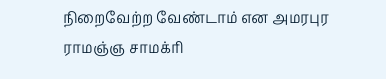நிறைவேற்ற வேண்டாம் என அமரபுர ராமஞ்ஞ சாமக்ரி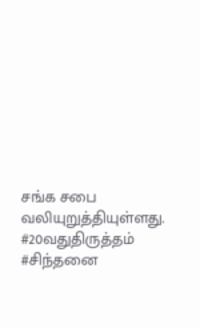சங்க சபை வலியுறுத்தியுள்ளது. #20வதுதிருத்தம் #சிந்தனை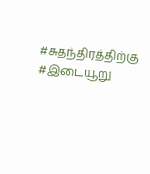#சுதந்திரத்திற்கு #இடையூறு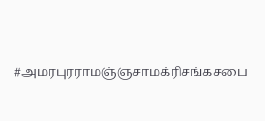#அமரபுரராமஞ்ஞசாமக்ரிசங்கசபை